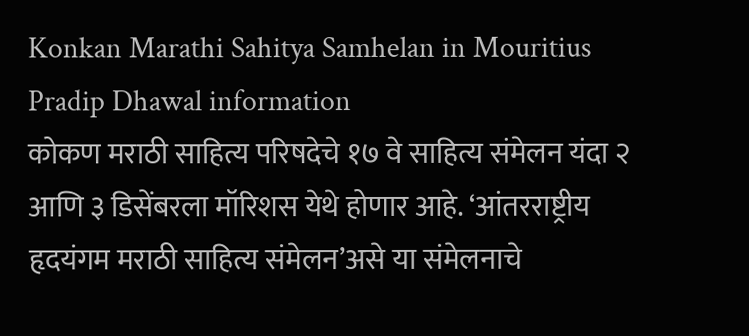Konkan Marathi Sahitya Samhelan in Mouritius Pradip Dhawal information
कोकण मराठी साहित्य परिषदेचे १७ वे साहित्य संमेलन यंदा २ आणि ३ डिसेंबरला मॉरिशस येथे होणार आहे. ‘आंतरराष्ट्रीय हृदयंगम मराठी साहित्य संमेलन’असे या संमेलनाचे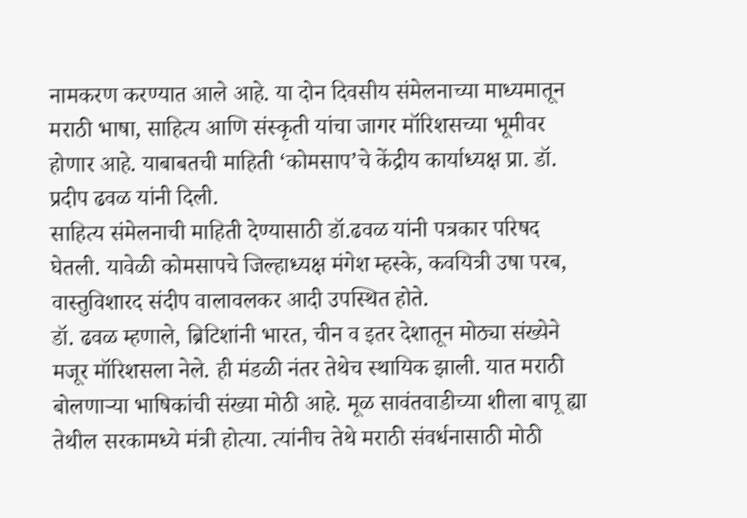नामकरण करण्यात आले आहे. या दोन दिवसीय संमेलनाच्या माध्यमातून मराठी भाषा, साहित्य आणि संस्कृती यांचा जागर मॉरिशसच्या भूमीवर होणार आहे. याबाबतची माहिती ‘कोमसाप’चे केंद्रीय कार्याध्यक्ष प्रा. डॉ. प्रदीप ढवळ यांनी दिली.
साहित्य संमेलनाची माहिती देण्यासाठी डॉ.ढवळ यांनी पत्रकार परिषद घेतली. यावेळी कोमसापचे जिल्हाध्यक्ष मंगेश म्हस्के, कवयित्री उषा परब, वास्तुविशारद संदीप वालावलकर आदी उपस्थित होते.
डॉ. ढवळ म्हणाले, ब्रिटिशांनी भारत, चीन व इतर देशातून मोठ्या संख्येने मजूर मॉरिशसला नेले. ही मंडळी नंतर तेथेच स्थायिक झाली. यात मराठी बोलणाऱ्या भाषिकांची संख्या मोठी आहे. मूळ सावंतवाडीच्या शीला बापू ह्या तेथील सरकामध्ये मंत्री होत्या. त्यांनीच तेथे मराठी संवर्धनासाठी मोठी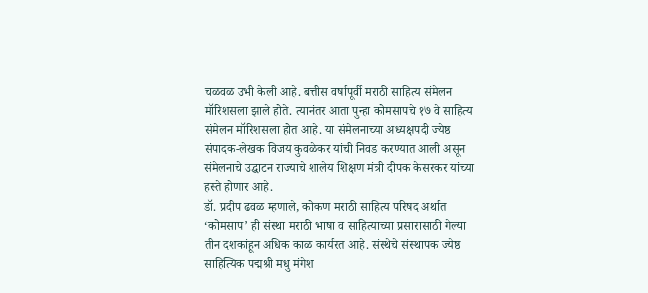चळवळ उभी केली आहे. बत्तीस वर्षापूर्वी मराठी साहित्य संमेलन मॉरिशसला झाले होते. त्यानंतर आता पुन्हा कोमसापचे १७ वे साहित्य संमेलन मॉरिशसला होत आहे. या संमेलनाच्या अध्यक्षपदी ज्येष्ठ संपादक-लेखक विजय कुवळेकर यांची निवड करण्यात आली असून संमेलनाचे उद्घाटन राज्याचे शालेय शिक्षण मंत्री दीपक केसरकर यांच्या हस्ते होणार आहे.
डॉ. प्रदीप ढवळ म्हणाले, कोकण मराठी साहित्य परिषद अर्थात ‘कोमसाप’ ही संस्था मराठी भाषा व साहित्याच्या प्रसारासाठी गेल्या तीन दशकांहून अधिक काळ कार्यरत आहे. संस्थेचे संस्थापक ज्येष्ठ साहित्यिक पद्मश्री मधु मंगेश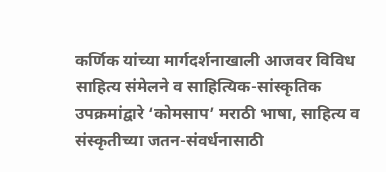कर्णिक यांच्या मार्गदर्शनाखाली आजवर विविध साहित्य संमेलने व साहित्यिक-सांस्कृतिक उपक्रमांद्वारे ‘कोमसाप’ मराठी भाषा, साहित्य व संस्कृतीच्या जतन-संवर्धनासाठी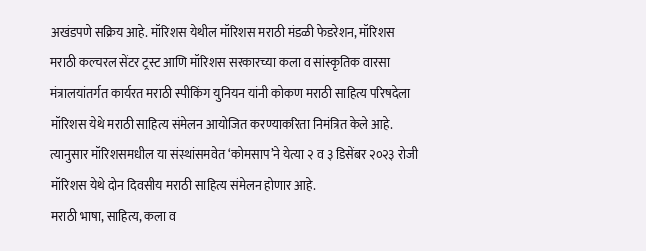अखंडपणे सक्रिय आहे. मॉरिशस येथील मॉरिशस मराठी मंडळी फेडरेशन, मॉरिशस मराठी कल्चरल सेंटर ट्रस्ट आणि मॉरिशस सरकारच्या कला व सांस्कृतिक वारसा मंत्रालयांतर्गत कार्यरत मराठी स्पीकिंग युनियन यांनी कोकण मराठी साहित्य परिषदेला मॉरिशस येथे मराठी साहित्य संमेलन आयोजित करण्याकरिता निमंत्रित केले आहे. त्यानुसार मॉरिशसमधील या संस्थांसमवेत ‘कोमसाप’ने येत्या २ व ३ डिसेंबर २०२३ रोजी मॉरिशस येथे दोन दिवसीय मराठी साहित्य संमेलन होणार आहे.
मराठी भाषा, साहित्य, कला व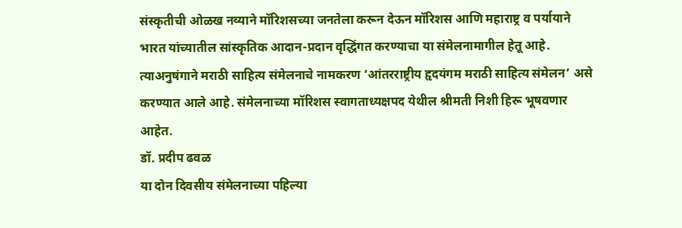संस्कृतीची ओळख नव्याने मॉरिशसच्या जनतेला करून देऊन मॉरिशस आणि महाराष्ट्र व पर्यायाने भारत यांच्यातील सांस्कृतिक आदान-प्रदान वृद्धिंगत करण्याचा या संमेलनामागील हेतू आहे. त्याअनुषंगाने मराठी साहित्य संमेलनाचे नामकरण ‘आंतरराष्ट्रीय हृदयंगम मराठी साहित्य संमेलन’ असे करण्यात आले आहे. संमेलनाच्या मॉरिशस स्वागताध्यक्षपद येथील श्रीमती निशी हिरू भूषवणार आहेत.
डॉ. प्रदीप ढवळ
या दोन दिवसीय संमेलनाच्या पहिल्या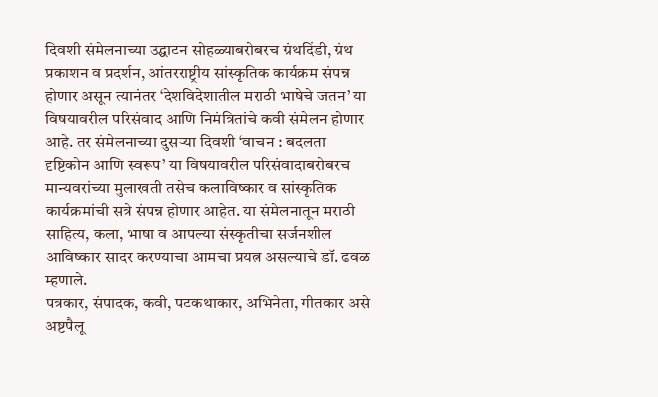दिवशी संमेलनाच्या उद्घाटन सोहळ्याबरोबरच ग्रंथदिंडी, ग्रंथ प्रकाशन व प्रदर्शन, आंतरराष्ट्रीय सांस्कृतिक कार्यक्रम संपन्न होणार असून त्यानंतर ‘देशविदेशातील मराठी भाषेचे जतन’ या विषयावरील परिसंवाद आणि निमंत्रितांचे कवी संमेलन होणार आहे. तर संमेलनाच्या दुसऱ्या दिवशी ‘वाचन : बदलता दृष्टिकोन आणि स्वरूप’ या विषयावरील परिसंवादाबरोबरच मान्यवरांच्या मुलाखती तसेच कलाविष्कार व सांस्कृतिक कार्यक्रमांची सत्रे संपन्न होणार आहेत. या संमेलनातून मराठी साहित्य, कला, भाषा व आपल्या संस्कृतीचा सर्जनशील आविष्कार सादर करण्याचा आमचा प्रयत्न असल्याचे डॉ. ढवळ म्हणाले.
पत्रकार, संपादक, कवी, पटकथाकार, अभिनेता, गीतकार असे अष्टपैलू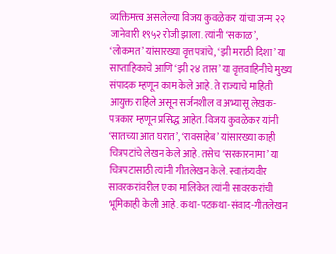व्यक्तिमत्त्व असलेल्या विजय कुवळेकर यांचा जन्म २२ जानेवारी १९५२ रोजी झाला. त्यांनी ‘सकाळ’, ‘लोकमत’ यांसारख्या वृत्तपत्रांचे, ‘झी मराठी दिशा’ या साप्ताहिकाचे आणि ‘झी २४ तास’ या वृत्तवाहिनीचे मुख्य संपादक म्हणून काम केले आहे. ते राज्याचे माहिती आयुक्त राहिले असून सर्जनशील व अभ्यासू लेखक-पत्रकार म्हणून प्रसिद्ध आहेत. विजय कुवळेकर यांनी ‘सातच्या आत घरात’, ‘रावसाहेब’ यांसारख्या काही चित्रपटांचे लेखन केले आहे. तसेच ‘सरकारनामा’ या चित्रपटासाठी त्यांनी गीतलेखन केले. स्वातंत्र्यवीर सावरकरांवरील एका मालिकेत त्यांनी सावरकरांची भूमिकाही केली आहे. कथा-पटकथा-संवाद-गीतलेखन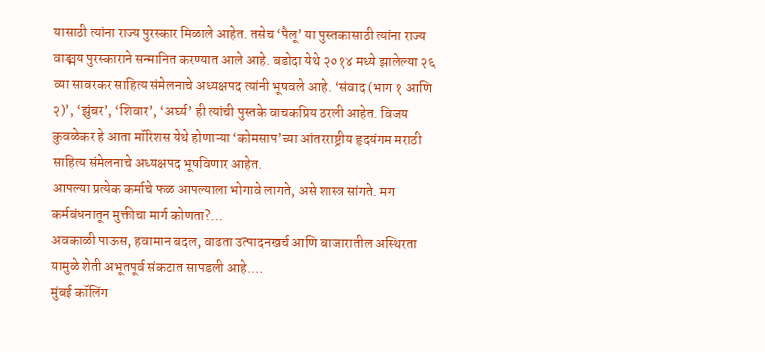यासाठी त्यांना राज्य पुरस्कार मिळाले आहेत. तसेच ‘पैलू’ या पुस्तकासाठी त्यांना राज्य वाङ्मय पुरस्काराने सन्मानित करण्यात आले आहे. बडोदा येथे २०१४ मध्ये झालेल्या २६ व्या सावरकर साहित्य संमेलनाचे अध्यक्षपद त्यांनी भूषवले आहे. ‘संवाद (भाग १ आणि २)’, ‘झुंबर’, ‘शिवार’, ‘अर्घ्य’ ही त्यांची पुस्तके वाचकप्रिय ठरली आहेत. विजय कुवळेकर हे आता मॉरिशस येथे होणाऱ्या ‘कोमसाप’च्या आंतरराष्ट्रीय हृदयंगम मराठी साहित्य संमेलनाचे अध्यक्षपद भूषविणार आहेत.
आपल्या प्रत्येक कर्माचे फळ आपल्याला भोगावे लागते, असे शास्त्र सांगते. मग कर्मबंधनातून मुक्तीचा मार्ग कोणता?…
अवकाळी पाऊस, हवामान बदल, वाढता उत्पादनखर्च आणि बाजारातील अस्थिरता यामुळे शेती अभूतपूर्व संकटात सापडली आहे.…
मुंबई कॉलिंग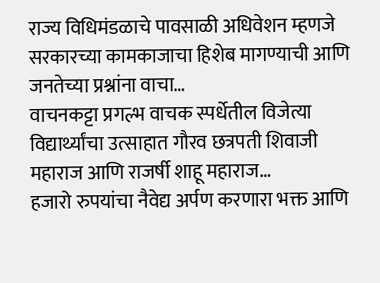राज्य विधिमंडळाचे पावसाळी अधिवेशन म्हणजे सरकारच्या कामकाजाचा हिशेब मागण्याची आणि जनतेच्या प्रश्नांना वाचा…
वाचनकट्टा प्रगल्भ वाचक स्पर्धेतील विजेत्या विद्यार्थ्यांचा उत्साहात गौरव छत्रपती शिवाजी महाराज आणि राजर्षी शाहू महाराज…
हजारो रुपयांचा नैवेद्य अर्पण करणारा भक्त आणि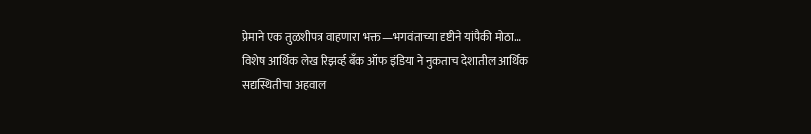प्रेमाने एक तुळशीपत्र वाहणारा भक्त—भगवंताच्या दृष्टीने यांपैकी मोठा…
विशेष आर्थिक लेख रिझर्व्ह बँक ऑफ इंडिया ने नुकताच देशातील आर्थिक सद्यस्थितीचा अहवाल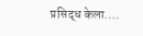प्रसिद्ध केला.…